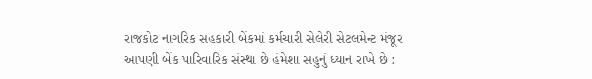રાજકોટ નાગરિક સહકારી બેંકમાં કર્મચારી સેલેરી સેટલમેન્ટ મંજૂર
આપણી બેંક પારિવારિક સંસ્થા છે હંમેશા સહુનું ધ્યાન રાખે છે :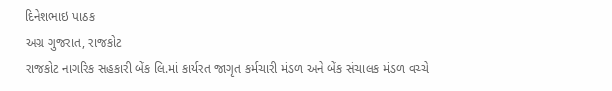દિનેશભાઇ પાઠક
અગ્ર ગુજરાત, રાજકોટ
રાજકોટ નાગરિક સહકારી બેંક લિ.માં કાર્યરત જાગૃત કર્મચારી મંડળ અને બેંક સંચાલક મંડળ વચ્ચે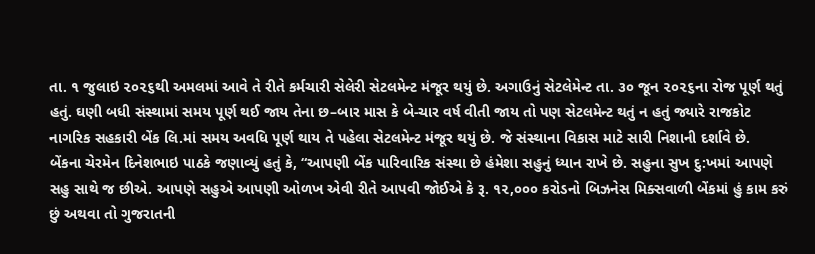તા. ૧ જુલાઇ ૨૦૨૬થી અમલમાં આવે તે રીતે કર્મચારી સેલેરી સેટલમેન્ટ મંજૂર થયું છે. અગાઉનું સેટલેમેન્ટ તા. ૩૦ જૂન ૨૦૨૬ના રોજ પૂર્ણ થતું હતું. ઘણી બધી સંસ્થામાં સમય પૂર્ણ થઈ જાય તેના છ–બાર માસ કે બે-ચાર વર્ષ વીતી જાય તો પણ સેટલમેન્ટ થતું ન હતું જ્યારે રાજકોટ નાગરિક સહકારી બેંક લિ.માં સમય અવધિ પૂર્ણ થાય તે પહેલા સેટલમેન્ટ મંજૂર થયું છે. જે સંસ્થાના વિકાસ માટે સારી નિશાની દર્શાવે છે.
બેંકના ચેરમેન દિનેશભાઇ પાઠકે જણાવ્યું હતું કે, “આપણી બેંક પારિવારિક સંસ્થા છે હંમેશા સહુનું ધ્યાન રાખે છે. સહુના સુખ દુ:ખમાં આપણે સહુ સાથે જ છીએ. આપણે સહુએ આપણી ઓળખ એવી રીતે આપવી જોઈએ કે રૂ. ૧૨,૦૦૦ કરોડનો બિઝનેસ મિક્સવાળી બેંકમાં હું કામ કરું છું અથવા તો ગુજરાતની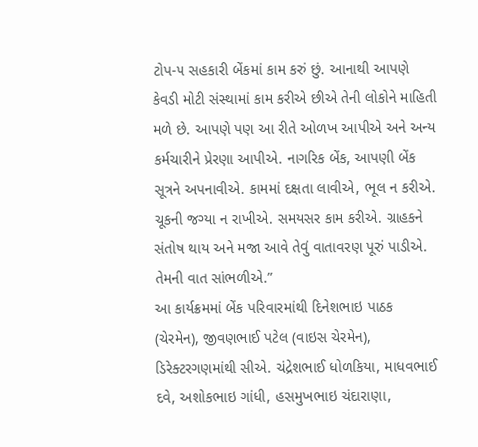ટોપ-૫ સહકારી બેંકમાં કામ કરું છું. આનાથી આપણે કેવડી મોટી સંસ્થામાં કામ કરીએ છીએ તેની લોકોને માહિતી મળે છે. આપણે પણ આ રીતે ઓળખ આપીએ અને અન્ય કર્મચારીને પ્રેરણા આપીએ. નાગરિક બેંક, આપણી બેંક સૂત્રને અપનાવીએ. કામમાં દક્ષતા લાવીએ, ભૂલ ન કરીએ. ચૂકની જગ્યા ન રાખીએ. સમયસર કામ કરીએ. ગ્રાહકને સંતોષ થાય અને મજા આવે તેવું વાતાવરણ પૂરું પાડીએ. તેમની વાત સાંભળીએ.”
આ કાર્યક્રમમાં બેંક પરિવારમાંથી દિનેશભાઇ પાઠક (ચેરમેન), જીવણભાઈ પટેલ (વાઇસ ચેરમેન), ડિરેક્ટરગણમાંથી સીએ. ચંદ્રેશભાઈ ધોળકિયા, માધવભાઈ દવે, અશોકભાઇ ગાંધી, હસમુખભાઇ ચંદારાણા,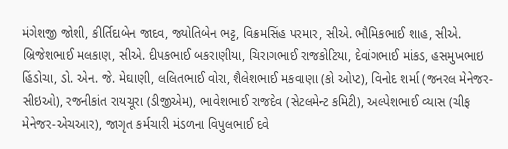મંગેશજી જોશી, કીર્તિદાબેન જાદવ, જ્યોતિબેન ભટ્ટ, વિક્રમસિંહ પરમાર, સીએ. ભૌમિકભાઈ શાહ, સીએ. બ્રિજેશભાઈ મલકાણ, સીએ. દીપકભાઈ બકરાણીયા, ચિરાગભાઈ રાજકોટિયા, દેવાંગભાઈ માંકડ, હસમુખભાઇ હિંડોચા, ડો. એન. જે. મેઘાણી, લલિતભાઈ વોરા, શૈલેશભાઈ મકવાણા (કો ઓપ્ટ), વિનોદ શર્મા (જનરલ મેનેજર-સીઇઓ), રજનીકાંત રાયચૂરા (ડીજીએમ), ભાવેશભાઈ રાજદેવ (સેટલમેન્ટ કમિટી), અલ્પેશભાઈ વ્યાસ (ચીફ મેનેજર-એચઆર), જાગૃત કર્મચારી મંડળના વિપુલભાઈ દવે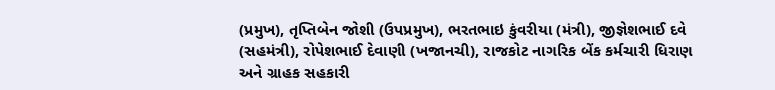(પ્રમુખ), તૃપ્તિબેન જોશી (ઉપપ્રમુખ), ભરતભાઇ કુંવરીયા (મંત્રી), જીજ્ઞેશભાઈ દવે (સહમંત્રી), રોપેશભાઈ દેવાણી (ખજાનચી), રાજકોટ નાગરિક બેંક કર્મચારી ધિરાણ અને ગ્રાહક સહકારી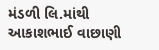મંડળી લિ.માંથી આકાશભાઈ વાછાણી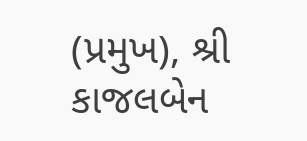(પ્રમુખ), શ્રી કાજલબેન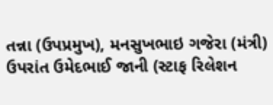તન્ના (ઉપપ્રમુખ), મનસુખભાઇ ગજેરા (મંત્રી) ઉપરાંત ઉમેદભાઈ જાની (સ્ટાફ રિલેશન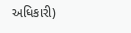અધિકારી)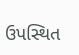ઉપસ્થિત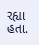રહ્યા હતા.